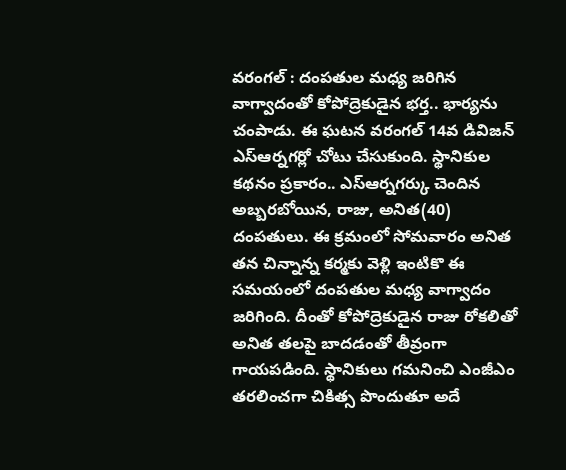వరంగల్ : దంపతుల మధ్య జరిగిన వాగ్వాదంతో కోపోద్రెకుడైన భర్త.. భార్యను చంపాడు. ఈ ఘటన వరంగల్ 14వ డివిజన్ ఎస్ఆర్నగర్లో చోటు చేసుకుంది. స్థానికుల కథనం ప్రకారం.. ఎస్ఆర్నగర్కు చెందిన అబ్బరబోయిన, రాజు, అనిత(40) దంపతులు. ఈ క్రమంలో సోమవారం అనిత తన చిన్నాన్న కర్మకు వెళ్లి ఇంటికొ ఈ సమయంలో దంపతుల మధ్య వాగ్వాదం జరిగింది. దీంతో కోపోద్రెకుడైన రాజు రోకలితో అనిత తలపై బాదడంతో తీవ్రంగా గాయపడింది. స్థానికులు గమనించి ఎంజీఎం తరలించగా చికిత్స పొందుతూ అదే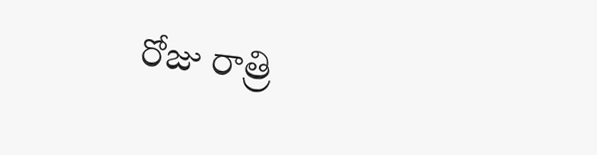రోజు రాత్రి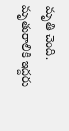మృతి చెంది. మృతురాలికి ఇద్దరు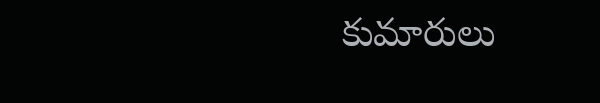కుమారులు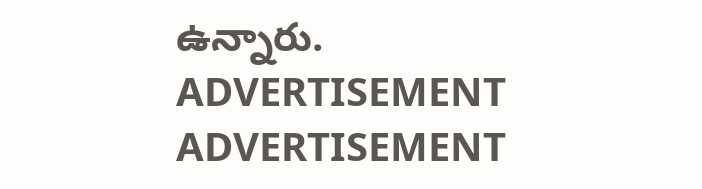ఉన్నారు.
ADVERTISEMENT
ADVERTISEMENT